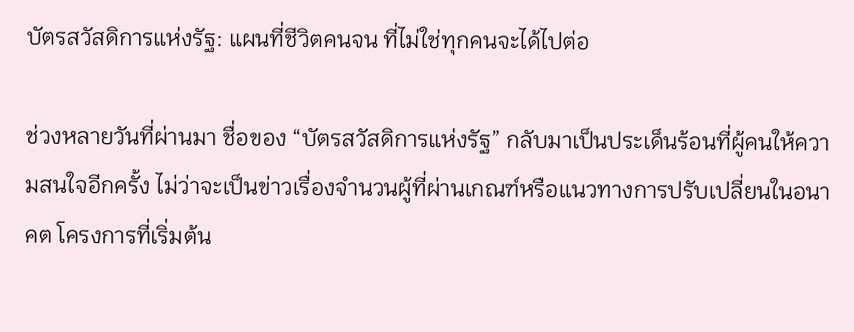บัตรสวัสดิการแห่งรัฐ: แผนที่ชีวิตคนจน ที่ไม่ใช่ทุกคนจะได้ไปต่อ

ช่วงหลายวันที่ผ่านมา ชื่อของ “บัตรสวัสดิการแห่งรัฐ” กลับมาเป็นประเด็นร้อนที่ผู้คนให้ความสนใจอีกครั้ง ไม่ว่าจะเป็นข่าวเรื่องจำนวนผู้ที่ผ่านเกณฑ์หรือแนวทางการปรับเปลี่ยนในอนาคต โครงการที่เริ่มต้น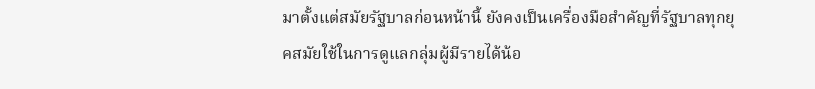มาตั้งแต่สมัยรัฐบาลก่อนหน้านี้ ยังคงเป็นเครื่องมือสำคัญที่รัฐบาลทุกยุคสมัยใช้ในการดูแลกลุ่มผู้มีรายได้น้อ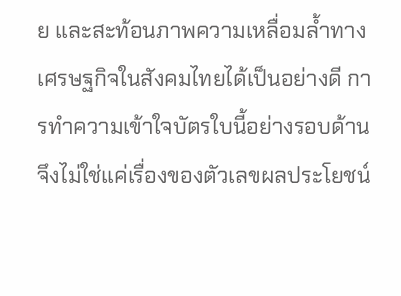ย และสะท้อนภาพความเหลื่อมล้ำทางเศรษฐกิจในสังคมไทยได้เป็นอย่างดี การทำความเข้าใจบัตรใบนี้อย่างรอบด้าน จึงไม่ใช่แค่เรื่องของตัวเลขผลประโยชน์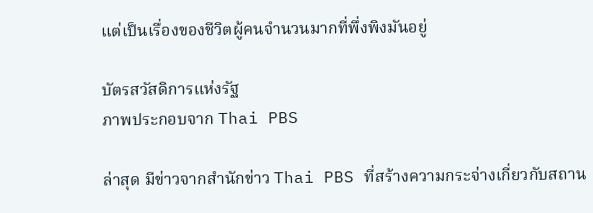แต่เป็นเรื่องของชีวิตผู้คนจำนวนมากที่พึ่งพิงมันอยู่

บัตรสวัสดิการแห่งรัฐ
ภาพประกอบจาก Thai PBS

ล่าสุด มีข่าวจากสำนักข่าว Thai PBS ที่สร้างความกระจ่างเกี่ยวกับสถาน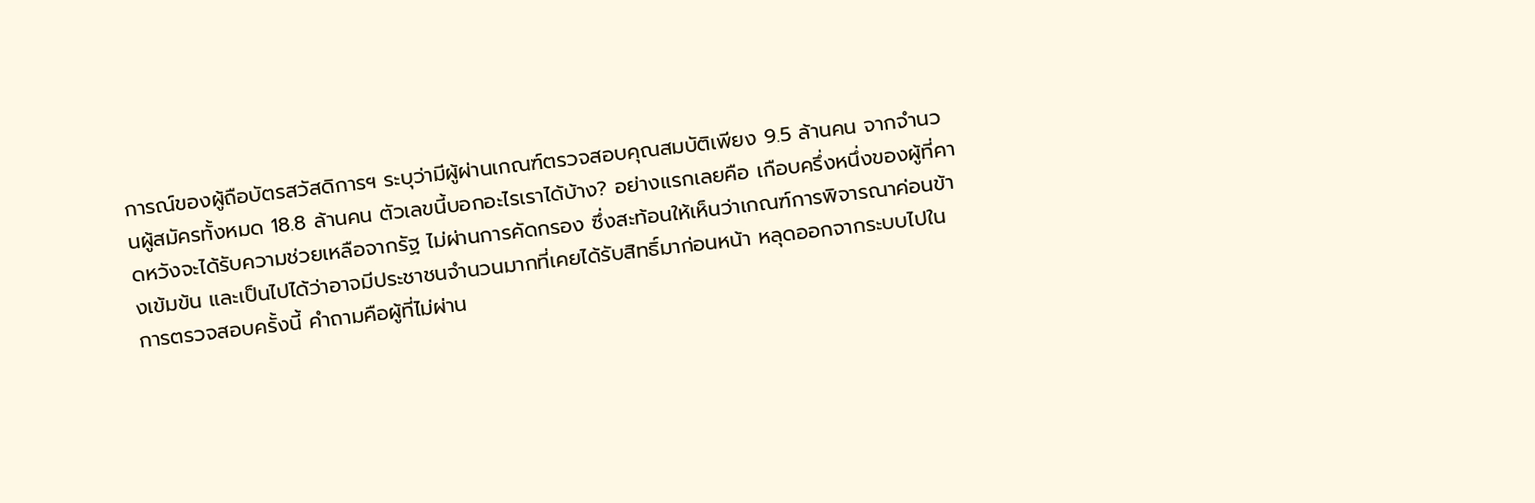การณ์ของผู้ถือบัตรสวัสดิการฯ ระบุว่ามีผู้ผ่านเกณฑ์ตรวจสอบคุณสมบัติเพียง 9.5 ล้านคน จากจำนวนผู้สมัครทั้งหมด 18.8 ล้านคน ตัวเลขนี้บอกอะไรเราได้บ้าง? อย่างแรกเลยคือ เกือบครึ่งหนึ่งของผู้ที่คาดหวังจะได้รับความช่วยเหลือจากรัฐ ไม่ผ่านการคัดกรอง ซึ่งสะท้อนให้เห็นว่าเกณฑ์การพิจารณาค่อนข้างเข้มข้น และเป็นไปได้ว่าอาจมีประชาชนจำนวนมากที่เคยได้รับสิทธิ์มาก่อนหน้า หลุดออกจากระบบไปในการตรวจสอบครั้งนี้ คำถามคือผู้ที่ไม่ผ่าน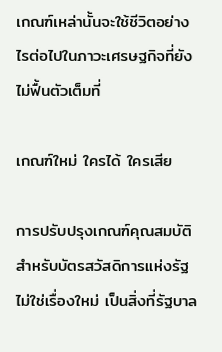เกณฑ์เหล่านั้นจะใช้ชีวิตอย่างไรต่อไปในภาวะเศรษฐกิจที่ยังไม่ฟื้นตัวเต็มที่

เกณฑ์ใหม่ ใครได้ ใครเสีย

การปรับปรุงเกณฑ์คุณสมบัติสำหรับบัตรสวัสดิการแห่งรัฐไม่ใช่เรื่องใหม่ เป็นสิ่งที่รัฐบาล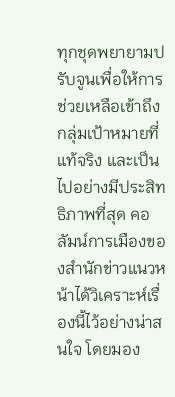ทุกชุดพยายามปรับจูนเพื่อให้การช่วยเหลือเข้าถึงกลุ่มเป้าหมายที่แท้จริง และเป็นไปอย่างมีประสิทธิภาพที่สุด คอลัมน์การเมืองของสำนักข่าวแนวหน้าได้วิเคราะห์เรื่องนี้ไว้อย่างน่าสนใจ โดยมอง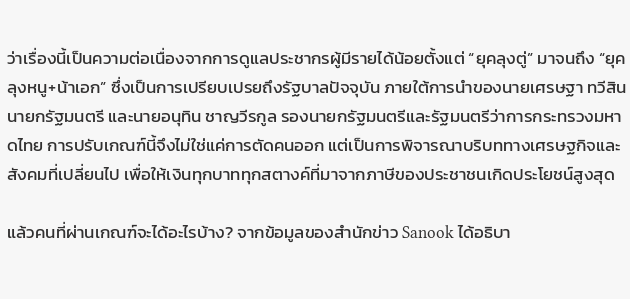ว่าเรื่องนี้เป็นความต่อเนื่องจากการดูแลประชากรผู้มีรายได้น้อยตั้งแต่ “ยุคลุงตู่” มาจนถึง “ยุคลุงหนู+น้าเอก” ซึ่งเป็นการเปรียบเปรยถึงรัฐบาลปัจจุบัน ภายใต้การนำของนายเศรษฐา ทวีสิน นายกรัฐมนตรี และนายอนุทิน ชาญวีรกูล รองนายกรัฐมนตรีและรัฐมนตรีว่าการกระทรวงมหาดไทย การปรับเกณฑ์นี้จึงไม่ใช่แค่การตัดคนออก แต่เป็นการพิจารณาบริบททางเศรษฐกิจและสังคมที่เปลี่ยนไป เพื่อให้เงินทุกบาททุกสตางค์ที่มาจากภาษีของประชาชนเกิดประโยชน์สูงสุด

แล้วคนที่ผ่านเกณฑ์จะได้อะไรบ้าง? จากข้อมูลของสำนักข่าว Sanook ได้อธิบา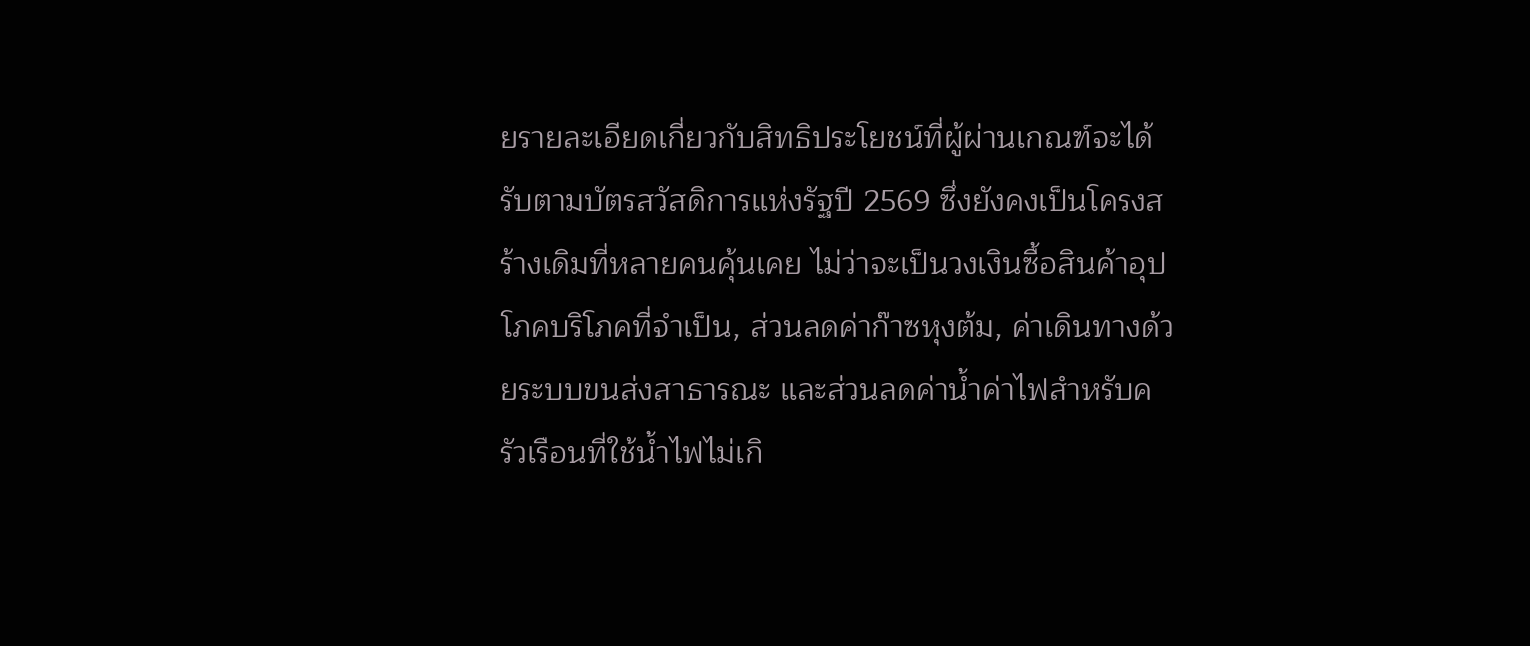ยรายละเอียดเกี่ยวกับสิทธิประโยชน์ที่ผู้ผ่านเกณฑ์จะได้รับตามบัตรสวัสดิการแห่งรัฐปี 2569 ซึ่งยังคงเป็นโครงสร้างเดิมที่หลายคนคุ้นเคย ไม่ว่าจะเป็นวงเงินซื้อสินค้าอุปโภคบริโภคที่จำเป็น, ส่วนลดค่าก๊าซหุงต้ม, ค่าเดินทางด้วยระบบขนส่งสาธารณะ และส่วนลดค่าน้ำค่าไฟสำหรับครัวเรือนที่ใช้น้ำไฟไม่เกิ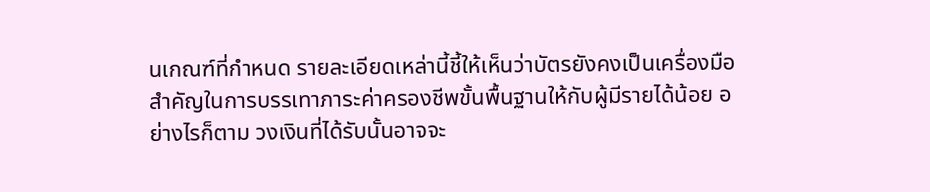นเกณฑ์ที่กำหนด รายละเอียดเหล่านี้ชี้ให้เห็นว่าบัตรยังคงเป็นเครื่องมือสำคัญในการบรรเทาภาระค่าครองชีพขั้นพื้นฐานให้กับผู้มีรายได้น้อย อย่างไรก็ตาม วงเงินที่ได้รับนั้นอาจจะ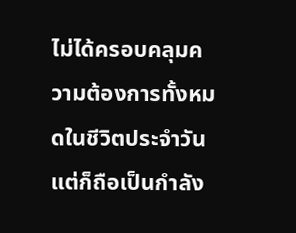ไม่ได้ครอบคลุมความต้องการทั้งหมดในชีวิตประจำวัน แต่ก็ถือเป็นกำลัง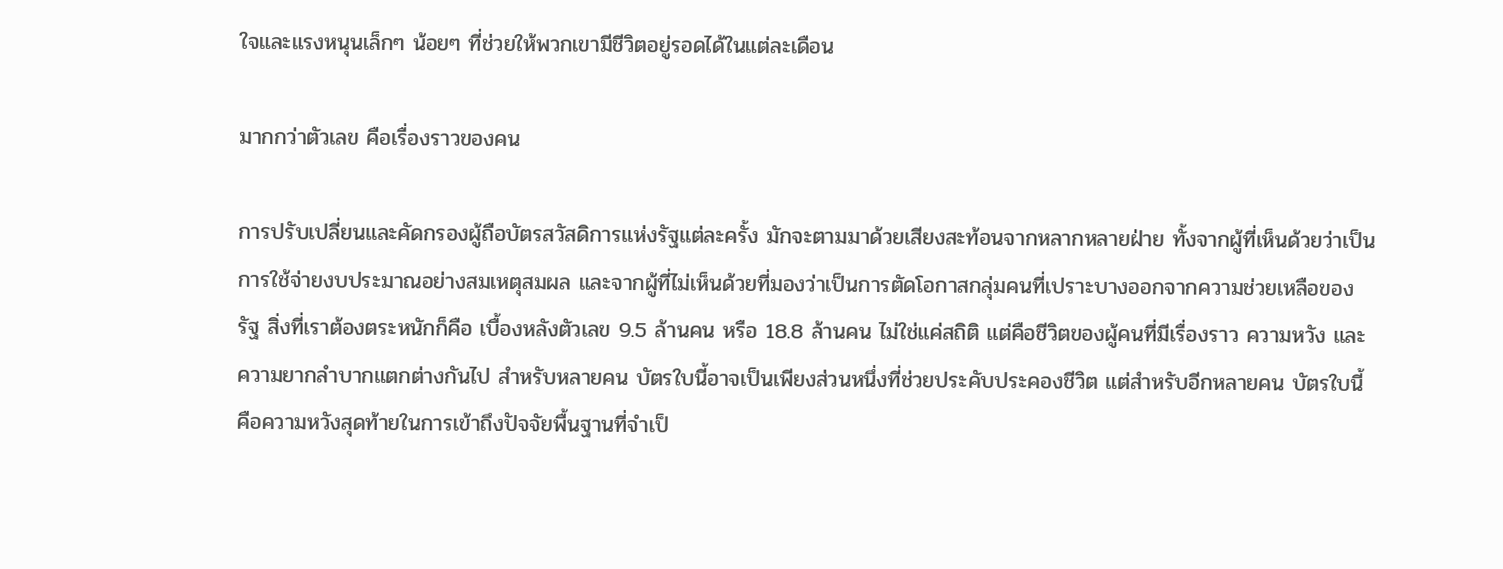ใจและแรงหนุนเล็กๆ น้อยๆ ที่ช่วยให้พวกเขามีชีวิตอยู่รอดได้ในแต่ละเดือน

มากกว่าตัวเลข คือเรื่องราวของคน

การปรับเปลี่ยนและคัดกรองผู้ถือบัตรสวัสดิการแห่งรัฐแต่ละครั้ง มักจะตามมาด้วยเสียงสะท้อนจากหลากหลายฝ่าย ทั้งจากผู้ที่เห็นด้วยว่าเป็นการใช้จ่ายงบประมาณอย่างสมเหตุสมผล และจากผู้ที่ไม่เห็นด้วยที่มองว่าเป็นการตัดโอกาสกลุ่มคนที่เปราะบางออกจากความช่วยเหลือของรัฐ สิ่งที่เราต้องตระหนักก็คือ เบื้องหลังตัวเลข 9.5 ล้านคน หรือ 18.8 ล้านคน ไม่ใช่แค่สถิติ แต่คือชีวิตของผู้คนที่มีเรื่องราว ความหวัง และความยากลำบากแตกต่างกันไป สำหรับหลายคน บัตรใบนี้อาจเป็นเพียงส่วนหนึ่งที่ช่วยประคับประคองชีวิต แต่สำหรับอีกหลายคน บัตรใบนี้คือความหวังสุดท้ายในการเข้าถึงปัจจัยพื้นฐานที่จำเป็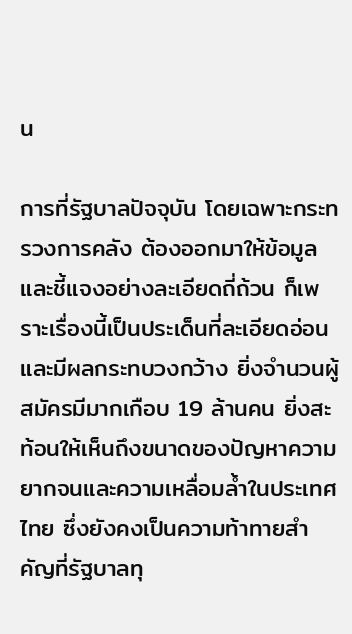น

การที่รัฐบาลปัจจุบัน โดยเฉพาะกระทรวงการคลัง ต้องออกมาให้ข้อมูลและชี้แจงอย่างละเอียดถี่ถ้วน ก็เพราะเรื่องนี้เป็นประเด็นที่ละเอียดอ่อนและมีผลกระทบวงกว้าง ยิ่งจำนวนผู้สมัครมีมากเกือบ 19 ล้านคน ยิ่งสะท้อนให้เห็นถึงขนาดของปัญหาความยากจนและความเหลื่อมล้ำในประเทศไทย ซึ่งยังคงเป็นความท้าทายสำคัญที่รัฐบาลทุ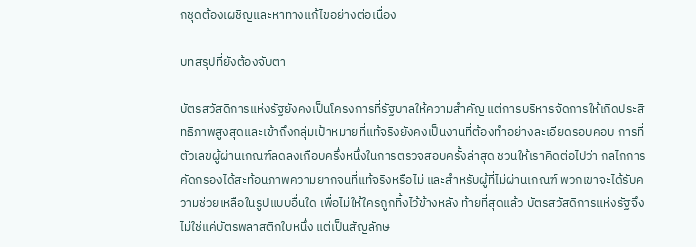กชุดต้องเผชิญและหาทางแก้ไขอย่างต่อเนื่อง

บทสรุปที่ยังต้องจับตา

บัตรสวัสดิการแห่งรัฐยังคงเป็นโครงการที่รัฐบาลให้ความสำคัญ แต่การบริหารจัดการให้เกิดประสิทธิภาพสูงสุดและเข้าถึงกลุ่มเป้าหมายที่แท้จริงยังคงเป็นงานที่ต้องทำอย่างละเอียดรอบคอบ การที่ตัวเลขผู้ผ่านเกณฑ์ลดลงเกือบครึ่งหนึ่งในการตรวจสอบครั้งล่าสุด ชวนให้เราคิดต่อไปว่า กลไกการคัดกรองได้สะท้อนภาพความยากจนที่แท้จริงหรือไม่ และสำหรับผู้ที่ไม่ผ่านเกณฑ์ พวกเขาจะได้รับความช่วยเหลือในรูปแบบอื่นใด เพื่อไม่ให้ใครถูกทิ้งไว้ข้างหลัง ท้ายที่สุดแล้ว บัตรสวัสดิการแห่งรัฐจึงไม่ใช่แค่บัตรพลาสติกใบหนึ่ง แต่เป็นสัญลักษ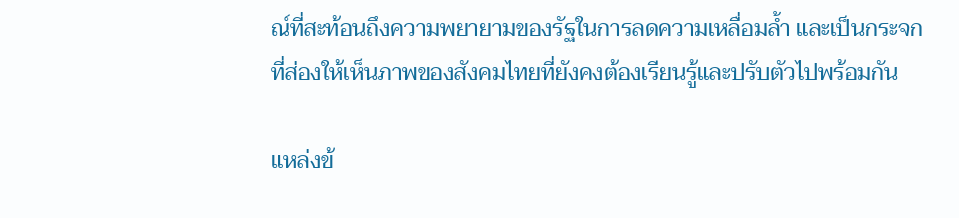ณ์ที่สะท้อนถึงความพยายามของรัฐในการลดความเหลื่อมล้ำ และเป็นกระจกที่ส่องให้เห็นภาพของสังคมไทยที่ยังคงต้องเรียนรู้และปรับตัวไปพร้อมกัน

แหล่งข้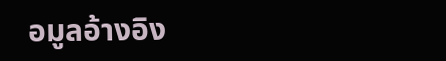อมูลอ้างอิง